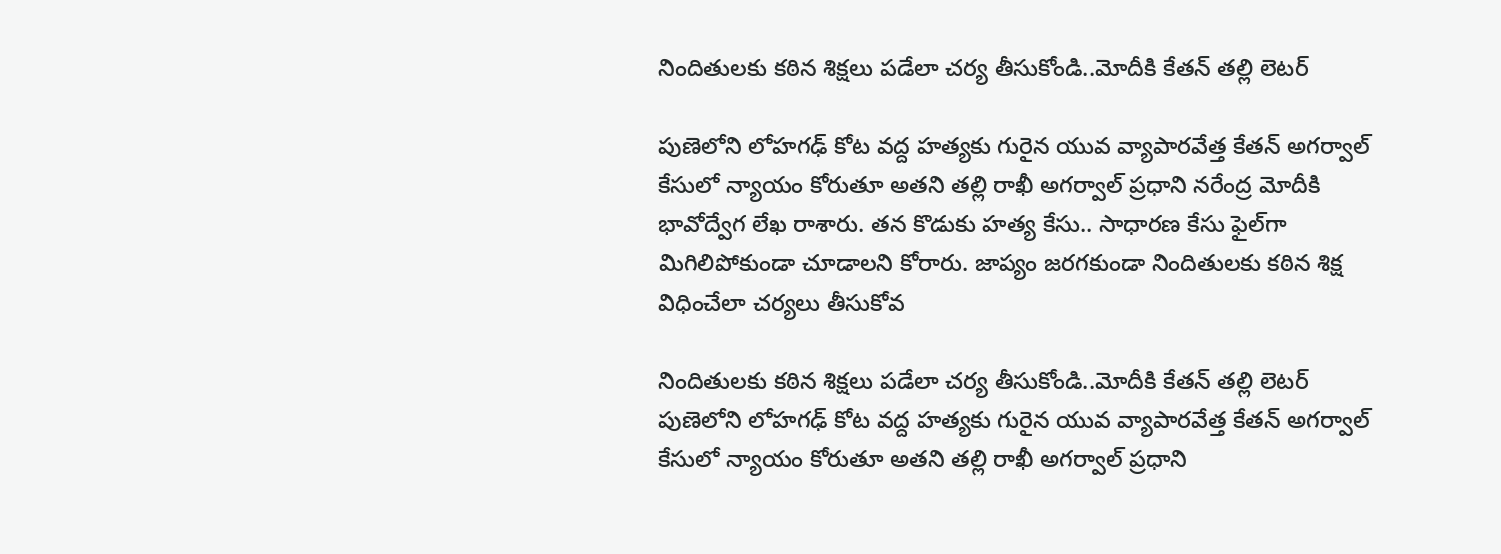నిందితులకు కఠిన శిక్షలు పడేలా చర్య తీసుకోండి..మోదీకి కేతన్‌‌‌‌‌‌‌‌ తల్లి లెటర్

పుణెలోని లోహగఢ్ కోట వద్ద హత్యకు గురైన యువ వ్యాపారవేత్త కేతన్ అగర్వాల్‌‌‌‌‌‌‌‌ కేసులో న్యాయం కోరుతూ అతని తల్లి రాఖీ అగర్వాల్ ప్రధాని నరేంద్ర మోదీకి భావోద్వేగ లేఖ రాశారు. తన కొడుకు హత్య కేసు.. సాధారణ కేసు ఫైల్‌‌‌‌‌‌‌‌గా మిగిలిపోకుండా చూడాలని కోరారు. జాప్యం జరగకుండా నిందితులకు కఠిన శిక్ష విధించేలా చర్యలు తీసుకోవ

నిందితులకు కఠిన శిక్షలు పడేలా చర్య తీసుకోండి..మోదీకి కేతన్‌‌‌‌‌‌‌‌ తల్లి లెటర్
పుణెలోని లోహగఢ్ కోట వద్ద హత్యకు గురైన యువ వ్యాపారవేత్త కేతన్ అగర్వాల్‌‌‌‌‌‌‌‌ కేసులో న్యాయం కోరుతూ అతని తల్లి రాఖీ అగర్వాల్ ప్రధాని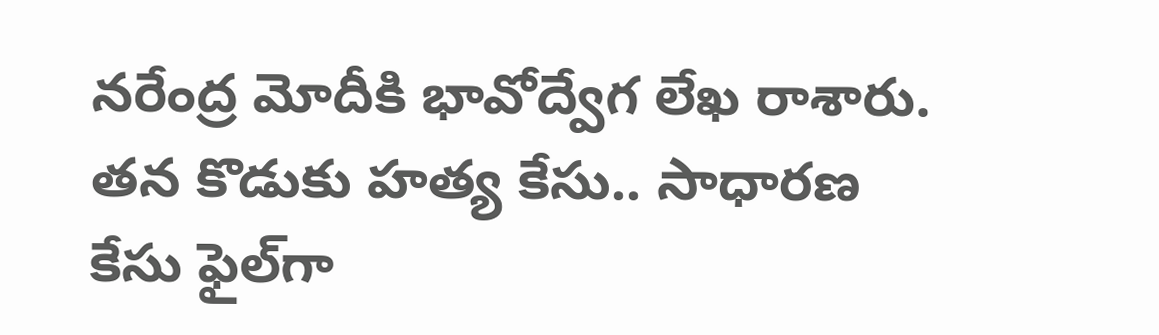నరేంద్ర మోదీకి భావోద్వేగ లేఖ రాశారు. తన కొడుకు హత్య కేసు.. సాధారణ కేసు ఫైల్‌‌‌‌‌‌‌‌గా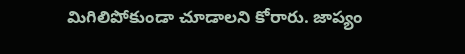మిగిలిపోకుండా చూడాలని కోరారు. జాప్యం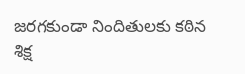జరగకుండా నిందితులకు కఠిన శిక్ష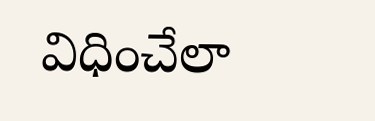విధించేలా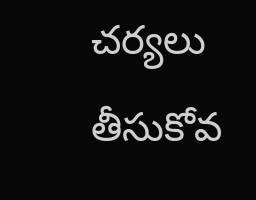చర్యలు తీసుకోవ